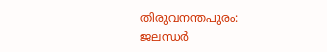തിരുവനന്തപുരം: ജലന്ധര്‍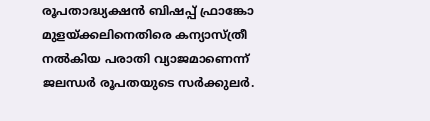രൂപതാദ്ധ്യക്ഷന്‍ ബിഷപ്പ് ഫ്രാങ്കോ മുളയ്ക്കലിനെതിരെ കന്യാസ്ത്രീ നല്‍കിയ പരാതി വ്യാജമാണെന്ന് ജലന്ധര്‍ രൂപതയുടെ സര്‍ക്കുലര്‍.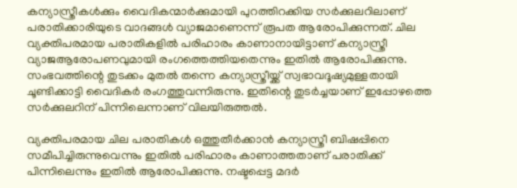കന്യാസ്ത്രീകള്‍ക്കും വൈദികന്മാര്‍ക്കുമായി പുറത്തിറക്കിയ സര്‍ക്കുലറിലാണ് പരാതിക്കാരിയുടെ വാദങ്ങള്‍ വ്യാജമാണെന്ന് രൂപത ആരോപിക്കുന്നത്. ചില വ്യക്തിപരമായ പരാതികളില്‍ പരിഹാരം കാണാനായിട്ടാണ് കന്യാസ്ത്രീ വ്യാജആരോപണവുമായി രംഗത്തെത്തിയതെന്നും ഇതില്‍ ആരോപിക്കുന്നു. സംഭവത്തിന്റെ തുടക്കം മുതല്‍ തന്നെ കന്യാസ്ത്രീയ്ക്ക് സ്വഭാവദൂഷ്യമുള്ളതായി ചൂണ്ടിക്കാട്ടി വൈദികര്‍ രംഗത്തുവന്നിരുന്നു. ഇതിന്റെ തുടര്‍ച്ചയാണ് ഇപ്പോഴത്തെ സര്‍ക്കുലറിന് പിന്നിലെന്നാണ് വിലയിരുത്തല്‍.

വ്യക്തിപരമായ ചില പരാതികള്‍ ഒത്തുതീര്‍ക്കാന്‍ കന്യാസ്ത്രീ ബിഷപ്പിനെ സമീപിച്ചിരുന്നുവെന്നും ഇതില്‍ പരിഹാരം കാണാത്തതാണ് പരാതിക്ക് പിന്നിലെന്നും ഇതില്‍ ആരോപിക്കുന്നു. നഷ്ടപ്പെട്ട മദര്‍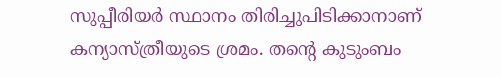സുപ്പീരിയര്‍ സ്ഥാനം തിരിച്ചുപിടിക്കാനാണ് കന്യാസ്ത്രീയുടെ ശ്രമം. തന്റെ കുടുംബം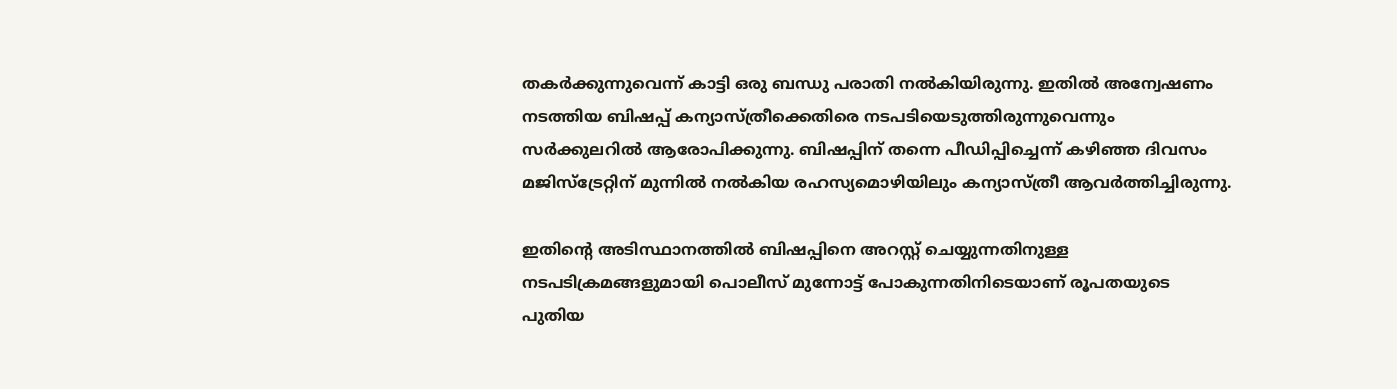തകര്‍ക്കുന്നുവെന്ന് കാട്ടി ഒരു ബന്ധു പരാതി നല്‍കിയിരുന്നു. ഇതില്‍ അന്വേഷണം നടത്തിയ ബിഷപ്പ് കന്യാസ്ത്രീക്കെതിരെ നടപടിയെടുത്തിരുന്നുവെന്നും സര്‍ക്കുലറില്‍ ആരോപിക്കുന്നു. ബിഷപ്പിന് തന്നെ പീഡിപ്പിച്ചെന്ന് കഴിഞ്ഞ ദിവസം മജിസ്‌ട്രേറ്റിന് മുന്നില്‍ നല്‍കിയ രഹസ്യമൊഴിയിലും കന്യാസ്ത്രീ ആവര്‍ത്തിച്ചിരുന്നു.

ഇതിന്റെ അടിസ്ഥാനത്തില്‍ ബിഷപ്പിനെ അറസ്റ്റ് ചെയ്യുന്നതിനുള്ള നടപടിക്രമങ്ങളുമായി പൊലീസ് മുന്നോട്ട് പോകുന്നതിനിടെയാണ് രൂപതയുടെ പുതിയ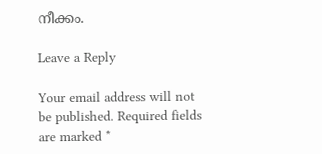നീക്കം.

Leave a Reply

Your email address will not be published. Required fields are marked *